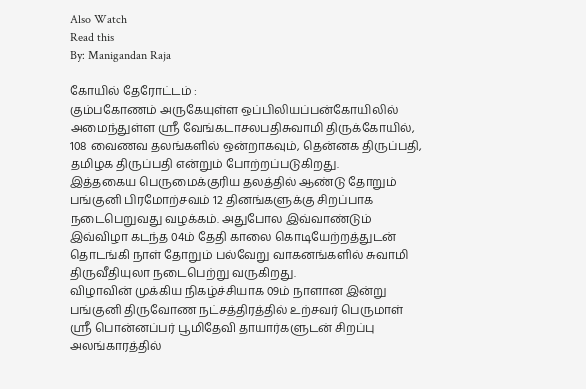Also Watch
Read this
By: Manigandan Raja

கோயில் தேரோட்டம் :
கும்பகோணம் அருகேயுள்ள ஒப்பிலியப்பன்கோயிலில் அமைந்துள்ள ஸ்ரீ வேங்கடாசலபதிசுவாமி திருக்கோயில், 108 வைணவ தலங்களில் ஒன்றாகவும், தென்னக திருப்பதி, தமிழக திருப்பதி என்றும் போற்றப்படுகிறது.
இத்தகைய பெருமைக்குரிய தலத்தில் ஆண்டு தோறும் பங்குனி பிரமோற்சவம் 12 தினங்களுக்கு சிறப்பாக நடைபெறுவது வழக்கம். அதுபோல இவ்வாண்டும் இவ்விழா கடந்த 04ம் தேதி காலை கொடியேற்றத்துடன் தொடங்கி நாள் தோறும் பல்வேறு வாகனங்களில் சுவாமி திருவீதியுலா நடைபெற்று வருகிறது.
விழாவின் முக்கிய நிகழ்ச்சியாக 09ம் நாளான இன்று பங்குனி திருவோண நட்சத்திரத்தில் உற்சவர் பெருமாள் ஸ்ரீ பொன்னப்பர் பூமிதேவி தாயார்களுடன் சிறப்பு அலங்காரத்தில்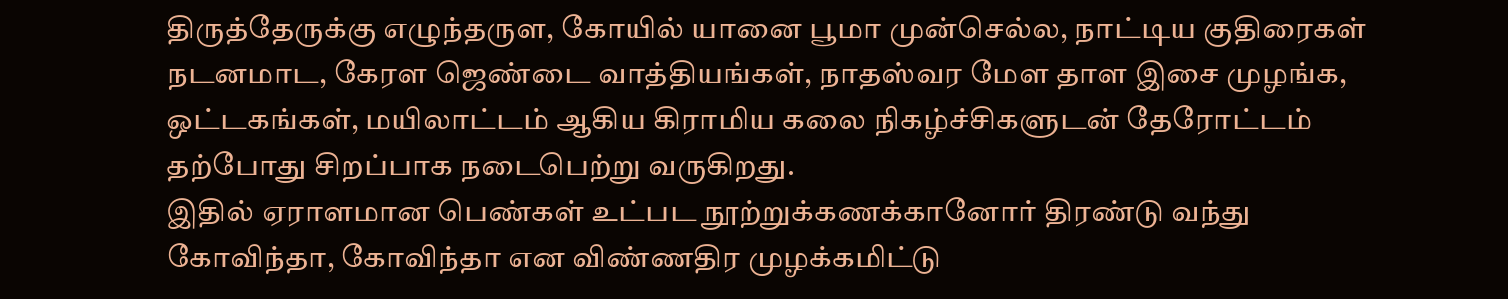திருத்தேருக்கு எழுந்தருள, கோயில் யானை பூமா முன்செல்ல, நாட்டிய குதிரைகள் நடனமாட, கேரள ஜெண்டை வாத்தியங்கள், நாதஸ்வர மேள தாள இசை முழங்க, ஒட்டகங்கள், மயிலாட்டம் ஆகிய கிராமிய கலை நிகழ்ச்சிகளுடன் தேரோட்டம் தற்போது சிறப்பாக நடைபெற்று வருகிறது.
இதில் ஏராளமான பெண்கள் உட்பட நூற்றுக்கணக்கானோர் திரண்டு வந்து கோவிந்தா, கோவிந்தா என விண்ணதிர முழக்கமிட்டு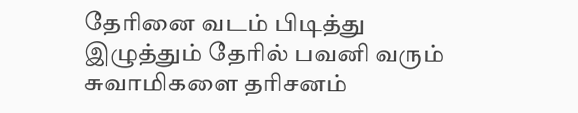தேரினை வடம் பிடித்து இழுத்தும் தேரில் பவனி வரும் சுவாமிகளை தரிசனம்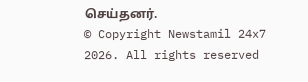செய்தனர்.
© Copyright Newstamil 24x7 2026. All rights reserved